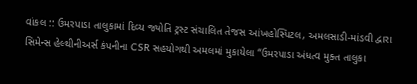વાંકલ :: ઉમરપાડા તાલુકામાં દિવ્ય જ્યોતિ ટ્રસ્ટ સંચાલિત તેજસ આંખહોસ્પિટલ, અમલસાડી-માંડવી દ્વારા સિમેન્સ હેલ્થીનીઅર્સ કંપનીના CSR સહયોગથી અમલમાં મુકાયેલા “ઉમરપાડા અંધત્વ મુક્ત તાલુકા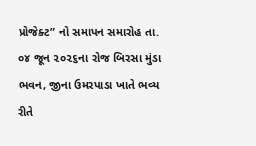પ્રોજેક્ટ” નો સમાપન સમારોહ તા. ૦૪ જૂન ૨૦૨૬ના રોજ બિરસા મુંડા ભવન, જીના ઉમરપાડા ખાતે ભવ્ય રીતે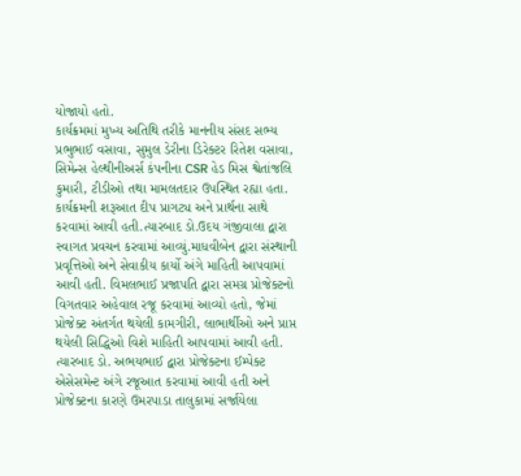યોજાયો હતો.
કાર્યક્રમમાં મુખ્ય અતિથિ તરીકે માનનીય સંસદ સભ્ય પ્રભુભાઈ વસાવા, સુમુલ ડેરીના ડિરેક્ટર રિતેશ વસાવા, સિમેન્સ હેલ્થીનીઅર્સ કંપનીના CSR હેડ મિસ શ્વેતાંજલિ કુમારી, ટીડીઓ તથા મામલતદાર ઉપસ્થિત રહ્યા હતા.
કાર્યક્રમની શરૂઆત દીપ પ્રાગટ્ય અને પ્રાર્થના સાથે કરવામાં આવી હતી.ત્યારબાદ ડો.ઉદય ગંજીવાલા દ્વારા સ્વાગત પ્રવચન કરવામાં આવ્યું.માધવીબેન દ્વારા સંસ્થાની પ્રવૃત્તિઓ અને સેવાકીય કાર્યો અંગે માહિતી આપવામાં આવી હતી. વિમલભાઈ પ્રજાપતિ દ્વારા સમગ્ર પ્રોજેક્ટનો વિગતવાર અહેવાલ રજૂ કરવામાં આવ્યો હતો, જેમાં પ્રોજેક્ટ અંતર્ગત થયેલી કામગીરી, લાભાર્થીઓ અને પ્રાપ્ત થયેલી સિદ્ધિઓ વિશે માહિતી આપવામાં આવી હતી.
ત્યારબાદ ડો. અભયભાઈ દ્વારા પ્રોજેક્ટના ઈમ્પેક્ટ એસેસમેન્ટ અંગે રજૂઆત કરવામાં આવી હતી અને પ્રોજેક્ટના કારણે ઉમરપાડા તાલુકામાં સર્જાયેલા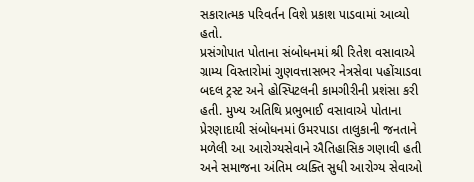સકારાત્મક પરિવર્તન વિશે પ્રકાશ પાડવામાં આવ્યો હતો.
પ્રસંગોપાત પોતાના સંબોધનમાં શ્રી રિતેશ વસાવાએ ગ્રામ્ય વિસ્તારોમાં ગુણવત્તાસભર નેત્રસેવા પહોંચાડવા બદલ ટ્રસ્ટ અને હોસ્પિટલની કામગીરીની પ્રશંસા કરી હતી. મુખ્ય અતિથિ પ્રભુભાઈ વસાવાએ પોતાના પ્રેરણાદાયી સંબોધનમાં ઉમરપાડા તાલુકાની જનતાને મળેલી આ આરોગ્યસેવાને ઐતિહાસિક ગણાવી હતી અને સમાજના અંતિમ વ્યક્તિ સુધી આરોગ્ય સેવાઓ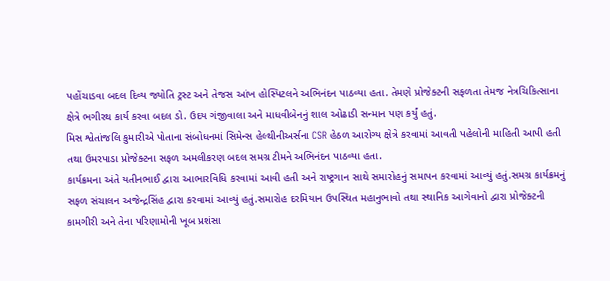પહોંચાડવા બદલ દિવ્ય જ્યોતિ ટ્રસ્ટ અને તેજસ આંખ હોસ્પિટલને અભિનંદન પાઠવ્યા હતા. તેમણે પ્રોજેક્ટની સફળતા તેમજ નેત્રચિકિત્સાના ક્ષેત્રે ભગીરથ કાર્ય કરવા બદલ ડો. ઉદય ગંજીવાલા અને માધવીબેનનું શાલ ઓઢાડી સન્માન પણ કર્યું હતું.
મિસ શ્વેતાંજલિ કુમારીએ પોતાના સંબોધનમાં સિમેન્સ હેલ્થીનીઅર્સના CSR હેઠળ આરોગ્ય ક્ષેત્રે કરવામાં આવતી પહેલોની માહિતી આપી હતી તથા ઉમરપાડા પ્રોજેક્ટના સફળ અમલીકરણ બદલ સમગ્ર ટીમને અભિનંદન પાઠવ્યા હતા.
કાર્યક્રમના અંતે યતીનભાઈ દ્વારા આભારવિધિ કરવામાં આવી હતી અને રાષ્ટ્રગાન સાથે સમારોહનું સમાપન કરવામાં આવ્યું હતું.સમગ્ર કાર્યક્રમનું સફળ સંચાલન અજેન્દ્રસિંહ દ્વારા કરવામાં આવ્યું હતું.સમારોહ દરમિયાન ઉપસ્થિત મહાનુભાવો તથા સ્થાનિક આગેવાનો દ્વારા પ્રોજેક્ટની કામગીરી અને તેના પરિણામોની ખૂબ પ્રશંસા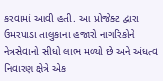કરવામાં આવી હતી. આ પ્રોજેક્ટ દ્વારા ઉમરપાડા તાલુકાના હજારો નાગરિકોને નેત્રસેવાનો સીધો લાભ મળ્યો છે અને અંધત્વ નિવારણ ક્ષેત્રે એક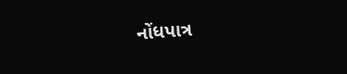નોંધપાત્ર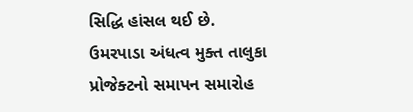સિદ્ધિ હાંસલ થઈ છે.
ઉમરપાડા અંધત્વ મુક્ત તાલુકા પ્રોજેક્ટનો સમાપન સમારોહ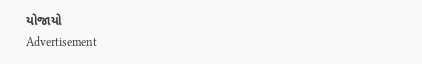યોજાયો
Advertisement